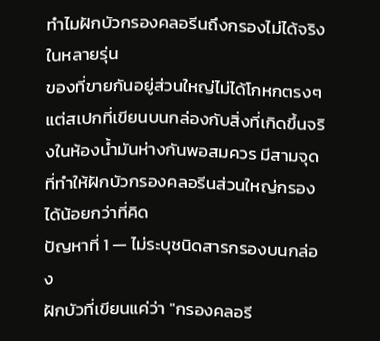ทำไมฝักบัวกรองคลอรีนถึงกรองไม่ได้จริงในหลายรุ่น
ของที่ขายกันอยู่ส่วนใหญ่ไม่ได้โกหกตรงๆ แต่สเปกที่เขียนบนกล่องกับสิ่งที่เกิดขึ้นจริงในห้องน้ำมันห่างกันพอสมควร มีสามจุดที่ทำให้ฝักบัวกรองคลอรีนส่วนใหญ่กรองได้น้อยกว่าที่คิด
ปัญหาที่ 1 — ไม่ระบุชนิดสารกรองบนกล่อง
ฝักบัวที่เขียนแค่ว่า "กรองคลอรี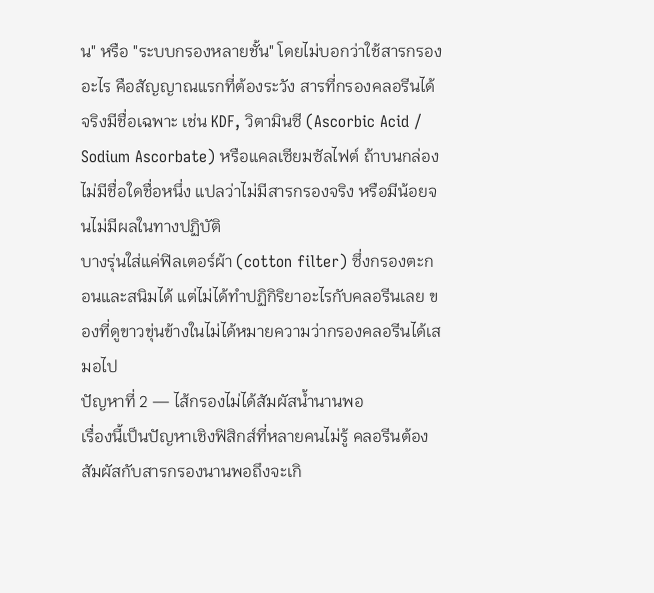น" หรือ "ระบบกรองหลายชั้น" โดยไม่บอกว่าใช้สารกรองอะไร คือสัญญาณแรกที่ต้องระวัง สารที่กรองคลอรีนได้จริงมีชื่อเฉพาะ เช่น KDF, วิตามินซี (Ascorbic Acid / Sodium Ascorbate) หรือแคลเซียมซัลไฟต์ ถ้าบนกล่องไม่มีชื่อใดชื่อหนึ่ง แปลว่าไม่มีสารกรองจริง หรือมีน้อยจนไม่มีผลในทางปฏิบัติ
บางรุ่นใส่แค่ฟิลเตอร์ผ้า (cotton filter) ซึ่งกรองตะกอนและสนิมได้ แต่ไม่ได้ทำปฏิกิริยาอะไรกับคลอรีนเลย ของที่ดูขาวขุ่นข้างในไม่ได้หมายความว่ากรองคลอรีนได้เสมอไป
ปัญหาที่ 2 — ไส้กรองไม่ได้สัมผัสน้ำนานพอ
เรื่องนี้เป็นปัญหาเชิงฟิสิกส์ที่หลายคนไม่รู้ คลอรีนต้องสัมผัสกับสารกรองนานพอถึงจะเกิ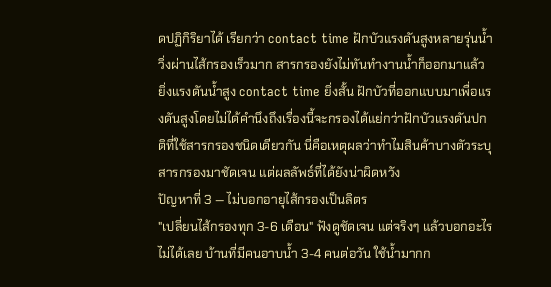ดปฏิกิริยาได้ เรียกว่า contact time ฝักบัวแรงดันสูงหลายรุ่นน้ำวิ่งผ่านไส้กรองเร็วมาก สารกรองยังไม่ทันทำงานน้ำก็ออกมาแล้ว
ยิ่งแรงดันน้ำสูง contact time ยิ่งสั้น ฝักบัวที่ออกแบบมาเพื่อแรงดันสูงโดยไม่ได้คำนึงถึงเรื่องนี้จะกรองได้แย่กว่าฝักบัวแรงดันปกติที่ใช้สารกรองชนิดเดียวกัน นี่คือเหตุผลว่าทำไมสินค้าบางตัวระบุสารกรองมาชัดเจน แต่ผลลัพธ์ที่ได้ยังน่าผิดหวัง
ปัญหาที่ 3 — ไม่บอกอายุไส้กรองเป็นลิตร
"เปลี่ยนไส้กรองทุก 3-6 เดือน" ฟังดูชัดเจน แต่จริงๆ แล้วบอกอะไรไม่ได้เลย บ้านที่มีคนอาบน้ำ 3-4 คนต่อวัน ใช้น้ำมากก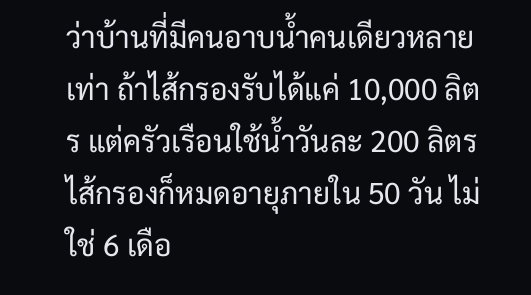ว่าบ้านที่มีคนอาบน้ำคนเดียวหลายเท่า ถ้าไส้กรองรับได้แค่ 10,000 ลิตร แต่ครัวเรือนใช้น้ำวันละ 200 ลิตร ไส้กรองก็หมดอายุภายใน 50 วัน ไม่ใช่ 6 เดือ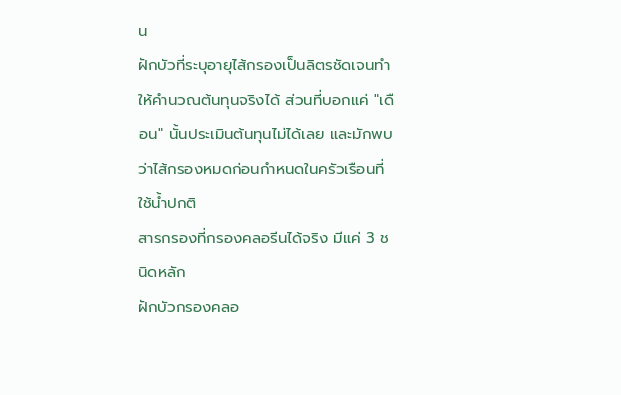น
ฝักบัวที่ระบุอายุไส้กรองเป็นลิตรชัดเจนทำให้คำนวณต้นทุนจริงได้ ส่วนที่บอกแค่ "เดือน" นั้นประเมินต้นทุนไม่ได้เลย และมักพบว่าไส้กรองหมดก่อนกำหนดในครัวเรือนที่ใช้น้ำปกติ
สารกรองที่กรองคลอรีนได้จริง มีแค่ 3 ชนิดหลัก
ฝักบัวกรองคลอ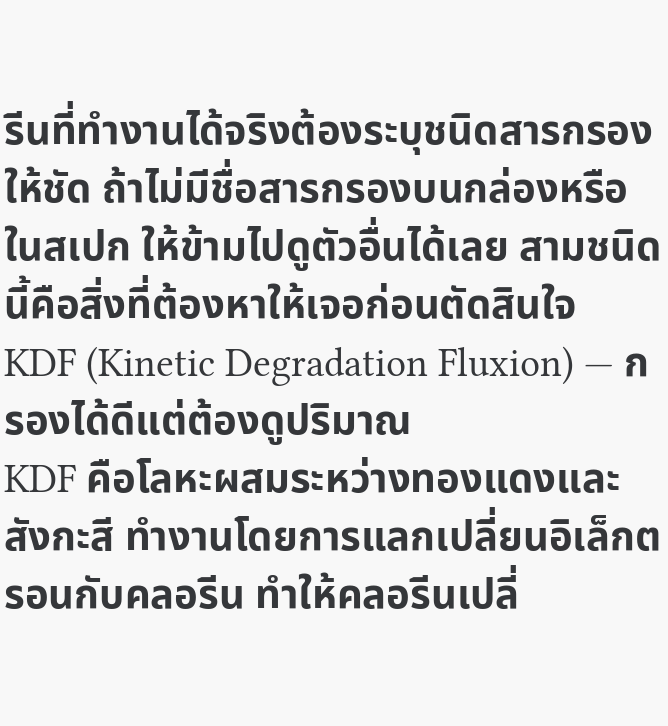รีนที่ทำงานได้จริงต้องระบุชนิดสารกรองให้ชัด ถ้าไม่มีชื่อสารกรองบนกล่องหรือในสเปก ให้ข้ามไปดูตัวอื่นได้เลย สามชนิดนี้คือสิ่งที่ต้องหาให้เจอก่อนตัดสินใจ
KDF (Kinetic Degradation Fluxion) — กรองได้ดีแต่ต้องดูปริมาณ
KDF คือโลหะผสมระหว่างทองแดงและสังกะสี ทำงานโดยการแลกเปลี่ยนอิเล็กตรอนกับคลอรีน ทำให้คลอรีนเปลี่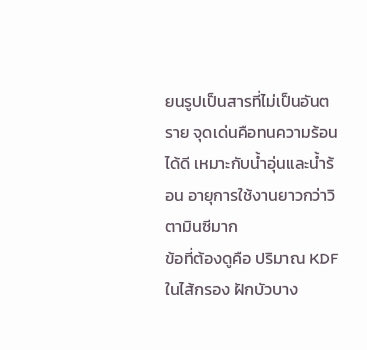ยนรูปเป็นสารที่ไม่เป็นอันตราย จุดเด่นคือทนความร้อนได้ดี เหมาะกับน้ำอุ่นและน้ำร้อน อายุการใช้งานยาวกว่าวิตามินซีมาก
ข้อที่ต้องดูคือ ปริมาณ KDF ในไส้กรอง ฝักบัวบาง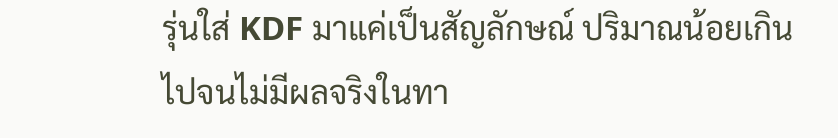รุ่นใส่ KDF มาแค่เป็นสัญลักษณ์ ปริมาณน้อยเกินไปจนไม่มีผลจริงในทา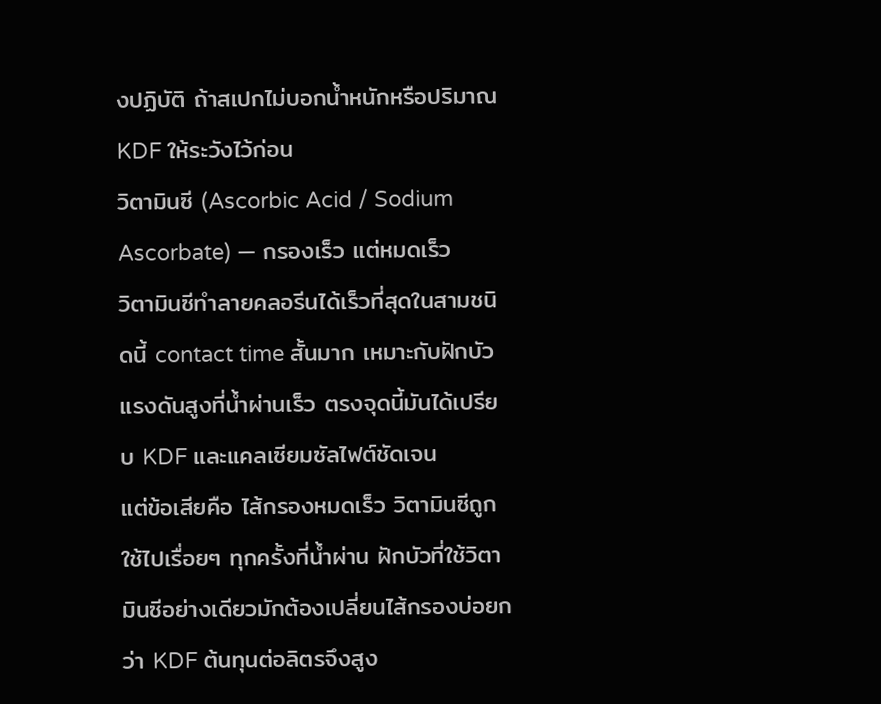งปฏิบัติ ถ้าสเปกไม่บอกน้ำหนักหรือปริมาณ KDF ให้ระวังไว้ก่อน
วิตามินซี (Ascorbic Acid / Sodium Ascorbate) — กรองเร็ว แต่หมดเร็ว
วิตามินซีทำลายคลอรีนได้เร็วที่สุดในสามชนิดนี้ contact time สั้นมาก เหมาะกับฝักบัวแรงดันสูงที่น้ำผ่านเร็ว ตรงจุดนี้มันได้เปรียบ KDF และแคลเซียมซัลไฟต์ชัดเจน
แต่ข้อเสียคือ ไส้กรองหมดเร็ว วิตามินซีถูกใช้ไปเรื่อยๆ ทุกครั้งที่น้ำผ่าน ฝักบัวที่ใช้วิตามินซีอย่างเดียวมักต้องเปลี่ยนไส้กรองบ่อยกว่า KDF ต้นทุนต่อลิตรจึงสูง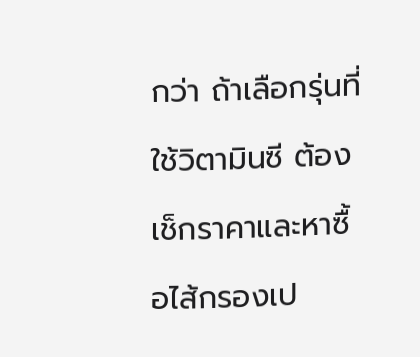กว่า ถ้าเลือกรุ่นที่ใช้วิตามินซี ต้องเช็กราคาและหาซื้อไส้กรองเป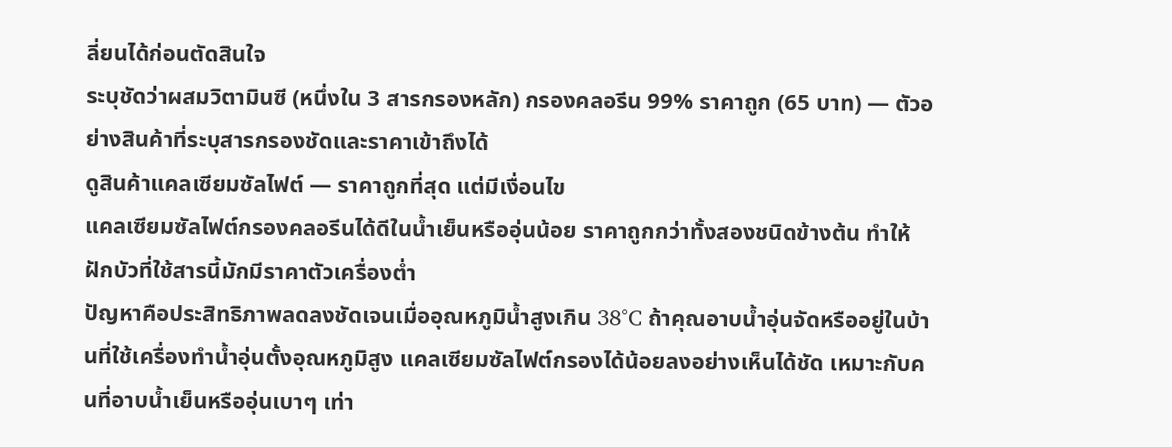ลี่ยนได้ก่อนตัดสินใจ
ระบุชัดว่าผสมวิตามินซี (หนึ่งใน 3 สารกรองหลัก) กรองคลอรีน 99% ราคาถูก (65 บาท) — ตัวอย่างสินค้าที่ระบุสารกรองชัดและราคาเข้าถึงได้
ดูสินค้าแคลเซียมซัลไฟต์ — ราคาถูกที่สุด แต่มีเงื่อนไข
แคลเซียมซัลไฟต์กรองคลอรีนได้ดีในน้ำเย็นหรืออุ่นน้อย ราคาถูกกว่าทั้งสองชนิดข้างต้น ทำให้ฝักบัวที่ใช้สารนี้มักมีราคาตัวเครื่องต่ำ
ปัญหาคือประสิทธิภาพลดลงชัดเจนเมื่ออุณหภูมิน้ำสูงเกิน 38°C ถ้าคุณอาบน้ำอุ่นจัดหรืออยู่ในบ้านที่ใช้เครื่องทำน้ำอุ่นตั้งอุณหภูมิสูง แคลเซียมซัลไฟต์กรองได้น้อยลงอย่างเห็นได้ชัด เหมาะกับคนที่อาบน้ำเย็นหรืออุ่นเบาๆ เท่า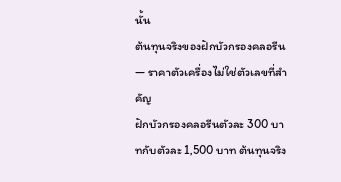นั้น
ต้นทุนจริงของฝักบัวกรองคลอรีน — ราคาตัวเครื่องไม่ใช่ตัวเลขที่สำคัญ
ฝักบัวกรองคลอรีนตัวละ 300 บาทกับตัวละ 1,500 บาท ต้นทุนจริง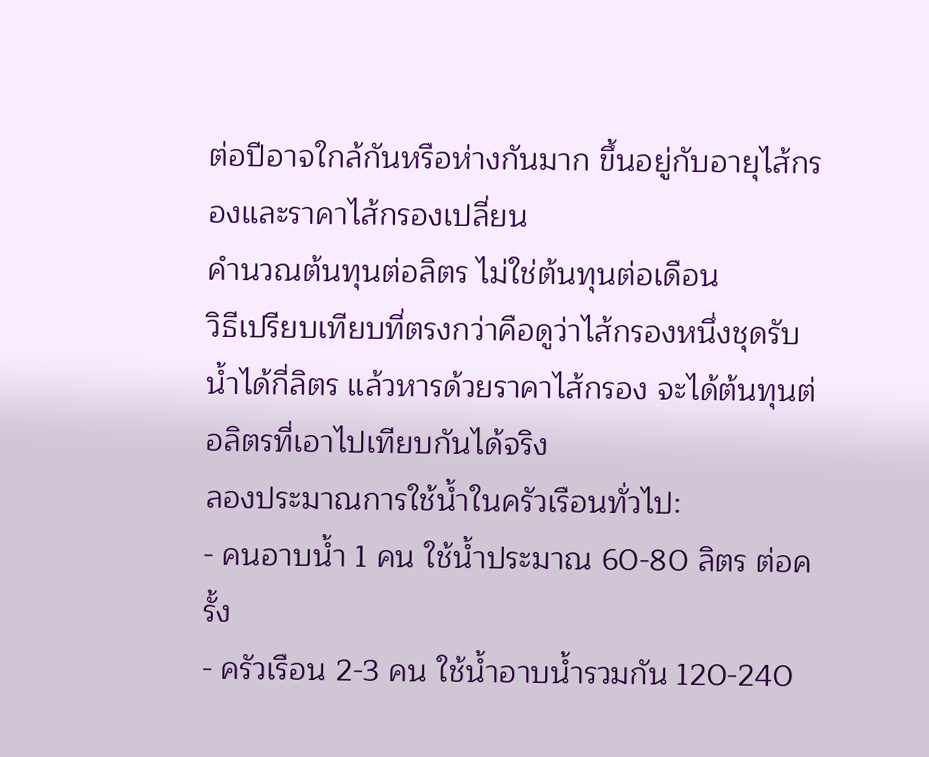ต่อปีอาจใกล้กันหรือห่างกันมาก ขึ้นอยู่กับอายุไส้กรองและราคาไส้กรองเปลี่ยน
คำนวณต้นทุนต่อลิตร ไม่ใช่ต้นทุนต่อเดือน
วิธีเปรียบเทียบที่ตรงกว่าคือดูว่าไส้กรองหนึ่งชุดรับน้ำได้กี่ลิตร แล้วหารด้วยราคาไส้กรอง จะได้ต้นทุนต่อลิตรที่เอาไปเทียบกันได้จริง
ลองประมาณการใช้น้ำในครัวเรือนทั่วไป:
- คนอาบน้ำ 1 คน ใช้น้ำประมาณ 60-80 ลิตร ต่อครั้ง
- ครัวเรือน 2-3 คน ใช้น้ำอาบน้ำรวมกัน 120-240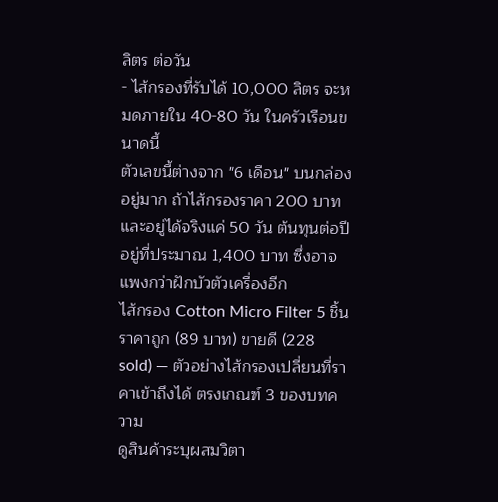ลิตร ต่อวัน
- ไส้กรองที่รับได้ 10,000 ลิตร จะหมดภายใน 40-80 วัน ในครัวเรือนขนาดนี้
ตัวเลขนี้ต่างจาก "6 เดือน" บนกล่องอยู่มาก ถ้าไส้กรองราคา 200 บาท และอยู่ได้จริงแค่ 50 วัน ต้นทุนต่อปีอยู่ที่ประมาณ 1,400 บาท ซึ่งอาจแพงกว่าฝักบัวตัวเครื่องอีก
ไส้กรอง Cotton Micro Filter 5 ชิ้น ราคาถูก (89 บาท) ขายดี (228 sold) — ตัวอย่างไส้กรองเปลี่ยนที่ราคาเข้าถึงได้ ตรงเกณฑ์ 3 ของบทความ
ดูสินค้าระบุผสมวิตา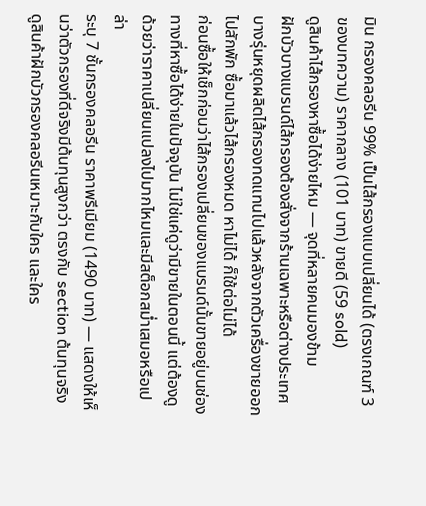มิน กรองคลอรีน 99% เป็นไส้กรองแบบเปลี่ยนได้ (ตรงเกณฑ์ 3 ของบทความ) ราคากลาง (101 บาท) ขายดี (59 sold)
ดูสินค้าไส้กรองหาซื้อได้ง่ายไหม — จุดที่หลายคนมองข้าม
ฝักบัวบางแบรนด์ไส้กรองต้องสั่งจากร้านเฉพาะหรือต่างประเทศ บางรุ่นหยุดผลิตไส้กรองทดแทนไปแล้วหลังจากตัวเครื่องขายออกไปสักพัก ซื้อมาแล้วไส้กรองหมด หาไม่ได้ ก็ใช้ต่อไม่ได้
ก่อนซื้อให้เช็กก่อนว่าไส้กรองเปลี่ยนของแบรนด์นั้นขายอยู่บนช่องทางที่หาซื้อได้ง่ายในปัจจุบัน ไม่ใช่แค่ดูว่ามีขายในตอนนี้ แต่ต้องดูด้วยว่าราคาเปลี่ยนแปลงไปมากไหมและมีสต็อกสม่ำเสมอหรือเปล่า
ระบุ 7 ชั้นกรองคลอรีน ราคาพรีเมียม (1490 บาท) — แสดงให้เห็นว่าตัวกรองที่ดีจริงมีต้นทุนสูงกว่า ตรงกับ section ต้นทุนจริง
ดูสินค้าฝักบัวกรองคลอรีนเหมาะกับใคร และใคร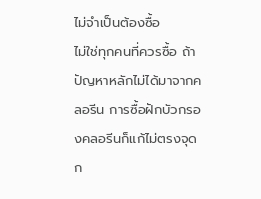ไม่จำเป็นต้องซื้อ
ไม่ใช่ทุกคนที่ควรซื้อ ถ้าปัญหาหลักไม่ได้มาจากคลอรีน การซื้อฝักบัวกรองคลอรีนก็แก้ไม่ตรงจุด
ก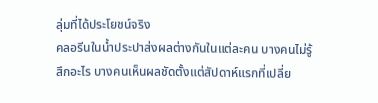ลุ่มที่ได้ประโยชน์จริง
คลอรีนในน้ำประปาส่งผลต่างกันในแต่ละคน บางคนไม่รู้สึกอะไร บางคนเห็นผลชัดตั้งแต่สัปดาห์แรกที่เปลี่ย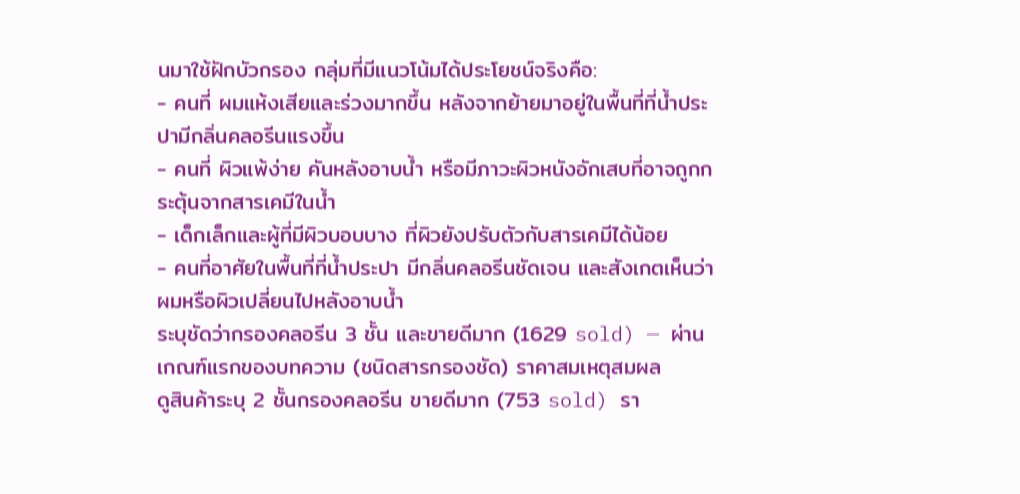นมาใช้ฝักบัวกรอง กลุ่มที่มีแนวโน้มได้ประโยชน์จริงคือ:
- คนที่ ผมแห้งเสียและร่วงมากขึ้น หลังจากย้ายมาอยู่ในพื้นที่ที่น้ำประปามีกลิ่นคลอรีนแรงขึ้น
- คนที่ ผิวแพ้ง่าย คันหลังอาบน้ำ หรือมีภาวะผิวหนังอักเสบที่อาจถูกกระตุ้นจากสารเคมีในน้ำ
- เด็กเล็กและผู้ที่มีผิวบอบบาง ที่ผิวยังปรับตัวกับสารเคมีได้น้อย
- คนที่อาศัยในพื้นที่ที่น้ำประปา มีกลิ่นคลอรีนชัดเจน และสังเกตเห็นว่าผมหรือผิวเปลี่ยนไปหลังอาบน้ำ
ระบุชัดว่ากรองคลอรีน 3 ชั้น และขายดีมาก (1629 sold) — ผ่านเกณฑ์แรกของบทความ (ชนิดสารกรองชัด) ราคาสมเหตุสมผล
ดูสินค้าระบุ 2 ชั้นกรองคลอรีน ขายดีมาก (753 sold) รา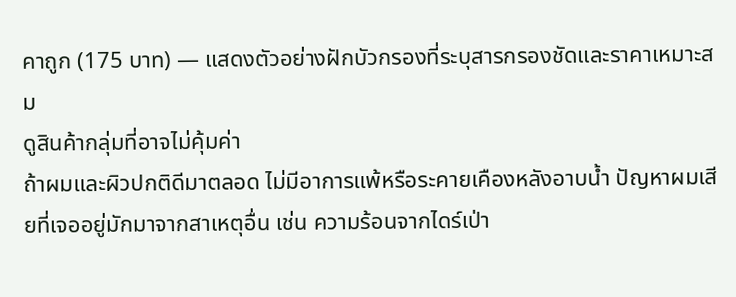คาถูก (175 บาท) — แสดงตัวอย่างฝักบัวกรองที่ระบุสารกรองชัดและราคาเหมาะสม
ดูสินค้ากลุ่มที่อาจไม่คุ้มค่า
ถ้าผมและผิวปกติดีมาตลอด ไม่มีอาการแพ้หรือระคายเคืองหลังอาบน้ำ ปัญหาผมเสียที่เจออยู่มักมาจากสาเหตุอื่น เช่น ความร้อนจากไดร์เป่า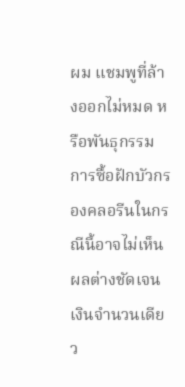ผม แชมพูที่ล้างออกไม่หมด หรือพันธุกรรม การซื้อฝักบัวกรองคลอรีนในกรณีนี้อาจไม่เห็นผลต่างชัดเจน
เงินจำนวนเดียว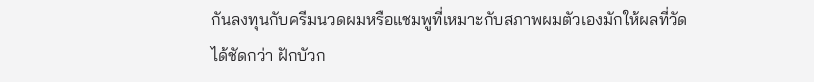กันลงทุนกับครีมนวดผมหรือแชมพูที่เหมาะกับสภาพผมตัวเองมักให้ผลที่วัดได้ชัดกว่า ฝักบัวก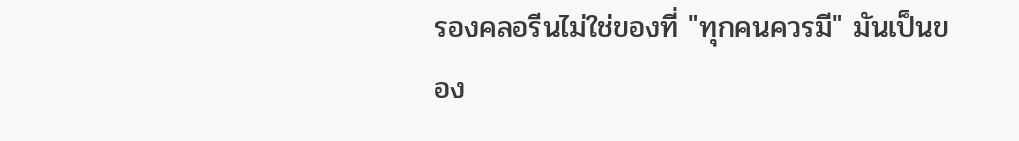รองคลอรีนไม่ใช่ของที่ "ทุกคนควรมี" มันเป็นของ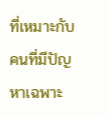ที่เหมาะกับคนที่มีปัญหาเฉพาะ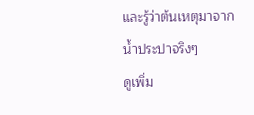และรู้ว่าต้นเหตุมาจากน้ำประปาจริงๆ
ดูเพิ่ม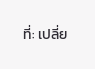ที่: เปลี่ย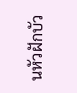นหัวฝักบัว